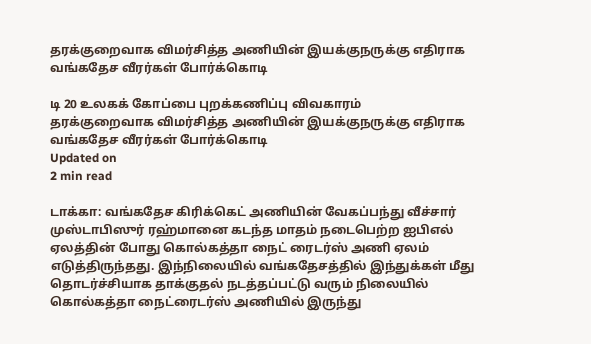தரக்குறைவாக விமர்சித்த அணியின் இயக்குநருக்கு எதிராக வங்கதேச வீரர்கள் போர்க்கொடி

டி 20 உலகக் கோப்பை புறக்கணிப்பு விவகாரம்
தரக்குறைவாக விமர்சித்த அணியின் இயக்குநருக்கு எதிராக வங்கதேச வீரர்கள் போர்க்கொடி
Updated on
2 min read

டாக்கா: வங்கதேச கிரிக்கெட் அணியின் வேகப்பந்து வீச்சார் முஸ்டாபிஸுர் ரஹ்மானை கடந்த மாதம் நடைபெற்ற ஐபிஎல் ஏலத்தின் போது கொல்கத்தா நைட் ரைடர்ஸ் அணி ஏலம் எடுத்திருந்தது. இந்நிலையில் வங்கதேசத்தில் இந்துக்கள் மீது தொடர்ச்சியாக தாக்குதல் நடத்தப்பட்டு வரும் நிலையில் கொல்கத்தா நைட்ரைடர்ஸ் அணியில் இருந்து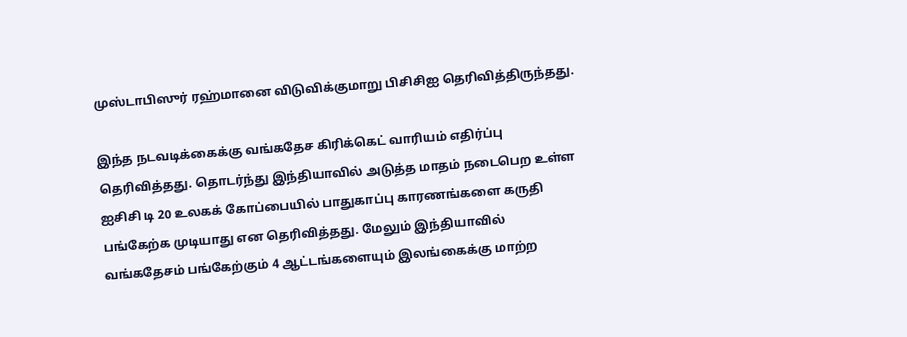முஸ்டாபிஸுர் ரஹ்மானை விடுவிக்குமாறு பிசிசிஐ தெரிவித்திருந்தது.

இந்த நடவடிக்கைக்கு வங்கதேச கிரிக்கெட் வாரியம் எதிர்ப்பு தெரிவித்தது. தொடர்ந்து இந்தியாவில் அடுத்த மாதம் நடைபெற உள்ள ஐசிசி டி 20 உலகக் கோப்பையில் பாதுகாப்பு காரணங்களை கருதி பங்கேற்க முடியாது என தெரிவித்தது. மேலும் இந்தியாவில் வங்கதேசம் பங்கேற்கும் 4 ஆட்டங்களையும் இலங்கைக்கு மாற்ற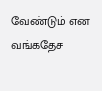வேண்டும் என வங்கதேச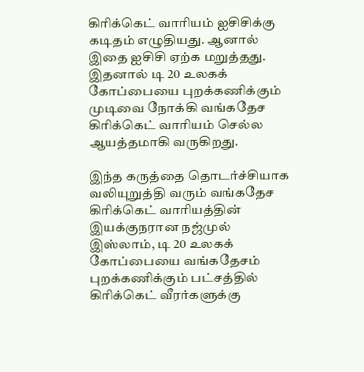கிரிக்கெட் வாரியம் ஐசிசிக்கு கடிதம் எழுதியது. ஆனால் இதை ஐசிசி ஏற்க மறுத்தது. இதனால் டி 20 உலகக் கோப்பையை புறக்கணிக்கும் முடிவை நோக்கி வங்கதேச கிரிக்கெட் வாரியம் செல்ல ஆயத்தமாகி வருகிறது.

இந்த கருத்தை தொடர்ச்சியாக வலியுறுத்தி வரும் வங்கதேச கிரிக்கெட் வாரியத்தின் இயக்குநரான நஜ்முல் இஸ்லாம், டி 20 உலகக் கோப்பையை வங்கதேசம் புறக்கணிக்கும் பட்சத்தில் கிரிக்கெட் வீரர்களுக்கு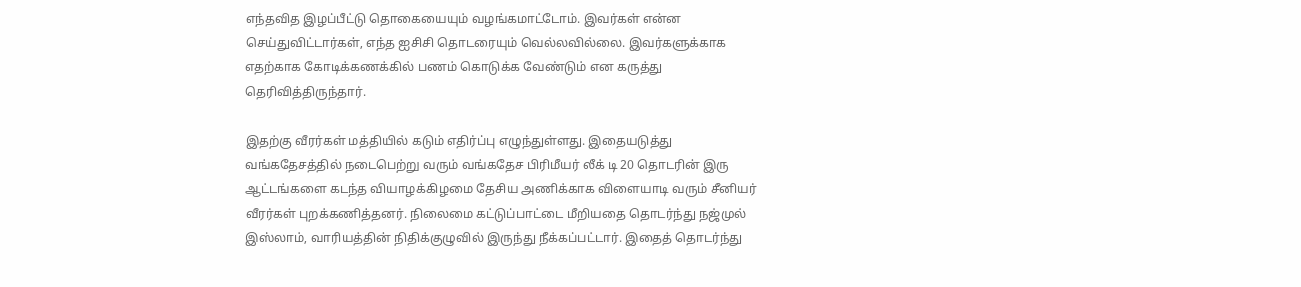எந்தவித இழப்பீட்டு தொகையையும் வழங்கமாட்டோம். இவர்கள் என்ன செய்துவிட்டார்கள், எந்த ஐசிசி தொடரையும் வெல்லவில்லை. இவர்களுக்காக எதற்காக கோடிக்கணக்கில் பணம் கொடுக்க வேண்டும் என கருத்து தெரிவித்திருந்தார்.

இதற்கு வீரர்கள் மத்தியில் கடும் எதிர்ப்பு எழுந்துள்ளது. இதையடுத்து வங்கதேசத்தில் நடைபெற்று வரும் வங்கதேச பிரிமீயர் லீக் டி 20 தொடரின் இரு ஆட்டங்களை கடந்த வியாழக்கிழமை தேசிய அணிக்காக விளையாடி வரும் சீனியர் வீரர்கள் புறக்கணித்தனர். நிலைமை கட்டுப்பாட்டை மீறியதை தொடர்ந்து நஜ்முல் இஸ்லாம், வாரியத்தின் நிதிக்குழுவில் இருந்து நீக்கப்பட்டார். இதைத் தொடர்ந்து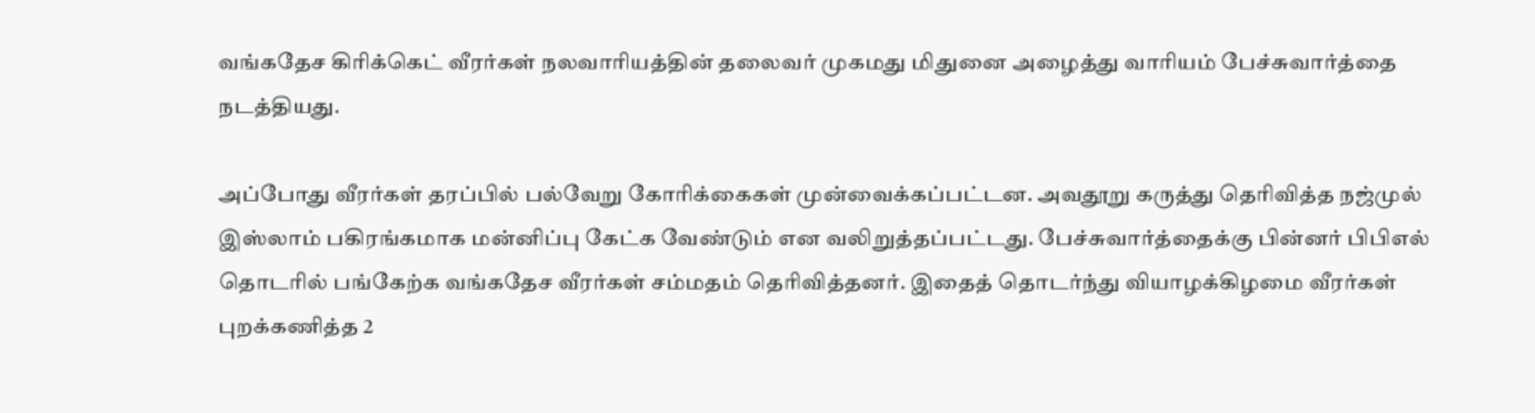வங்கதேச கிரிக்கெட் வீரர்கள் நலவாரியத்தின் தலைவர் முகமது மிதுனை அழைத்து வாரியம் பேச்சுவார்த்தை நடத்தியது.

அப்போது வீரர்கள் தரப்பில் பல்வேறு கோரிக்கைகள் முன்வைக்கப்பட்டன. அவதூறு கருத்து தெரிவித்த நஜ்முல் இஸ்லாம் பகிரங்கமாக மன்னிப்பு கேட்க வேண்டும் என வலிறுத்தப்பட்டது. பேச்சுவார்த்தைக்கு பின்னர் பிபிஎல் தொடரில் பங்கேற்க வங்கதேச வீரர்கள் சம்மதம் தெரிவித்தனர். இதைத் தொடர்ந்து வியாழக்கிழமை வீரர்கள் புறக்கணித்த 2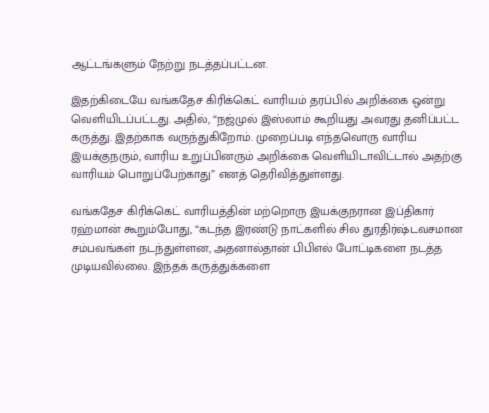ஆட்டங்களும் நேற்று நடத்தப்பட்டன.

இதற்கிடையே வங்கதேச கிரிக்கெட் வாரியம் தரப்பில் அறிக்கை ஒன்று வெளியிடப்பட்டது. அதில், “நஜ்முல் இஸ்லாம் கூறியது அவரது தனிப்பட்ட கருத்து. இதற்காக வருந்துகிறோம். முறைப்படி எந்தவொரு வாரிய இயக்குநரும், வாரிய உறுப்பினரும் அறிக்கை வெளியிடாவிட்டால் அதற்கு வாரியம் பொறுப்பேற்காது” எனத் தெரிவித்துள்ளது.

வங்கதேச கிரிக்கெட் வாரியத்தின் மற்றொரு இயக்குநரான இப்திகார் ரஹ்மான் கூறும்போது, “கடந்த இரண்டு நாட்களில் சில துரதிர்ஷ்டவசமான சம்பவங்கள் நடந்துள்ளன, அதனால்தான் பிபிஎல் போட்டிகளை நடத்த முடியவில்லை. இந்தக் கருத்துக்களை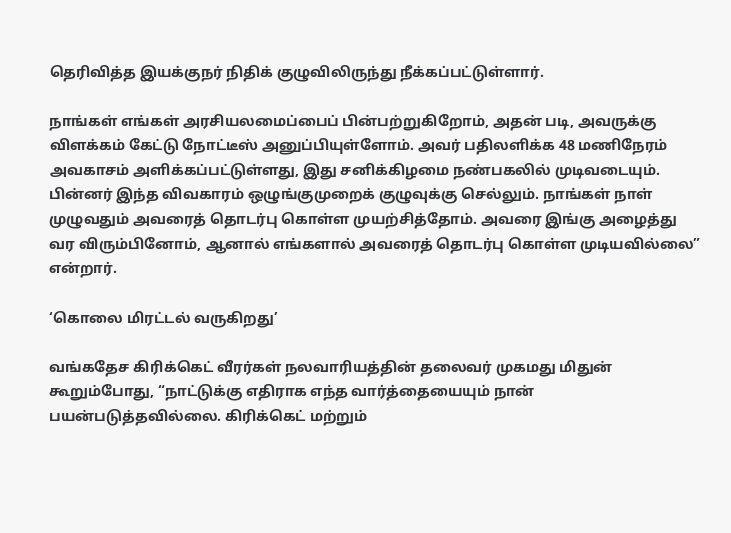தெரிவித்த இயக்குநர் நிதிக் குழுவிலிருந்து நீக்கப்பட்டுள்ளார்.

நாங்கள் எங்கள் அரசியலமைப்பைப் பின்பற்றுகிறோம், அதன் படி, அவருக்கு விளக்கம் கேட்டு நோட்டீஸ் அனுப்பியுள்ளோம். அவர் பதிலளிக்க 48 மணிநேரம் அவகாசம் அளிக்கப்பட்டுள்ளது, இது சனிக்கிழமை நண்பகலில் முடிவடையும். பின்னர் இந்த விவகாரம் ஒழுங்குமுறைக் குழுவுக்கு செல்லும். நாங்கள் நாள் முழுவதும் அவரைத் தொடர்பு கொள்ள முயற்சித்தோம். அவரை இங்கு அழைத்து வர விரும்பினோம், ஆனால் எங்களால் அவரைத் தொடர்பு கொள்ள முடியவில்லை” என்றார்.

‘கொலை மிரட்டல் வருகிறது’

வங்கதேச கிரிக்கெட் வீரர்கள் நலவாரியத்தின் தலைவர் முகமது மிதுன் கூறும்போது, “நாட்டுக்கு எதிராக எந்த வார்த்தையையும் நான் பயன்படுத்தவில்லை. கிரிக்கெட் மற்றும்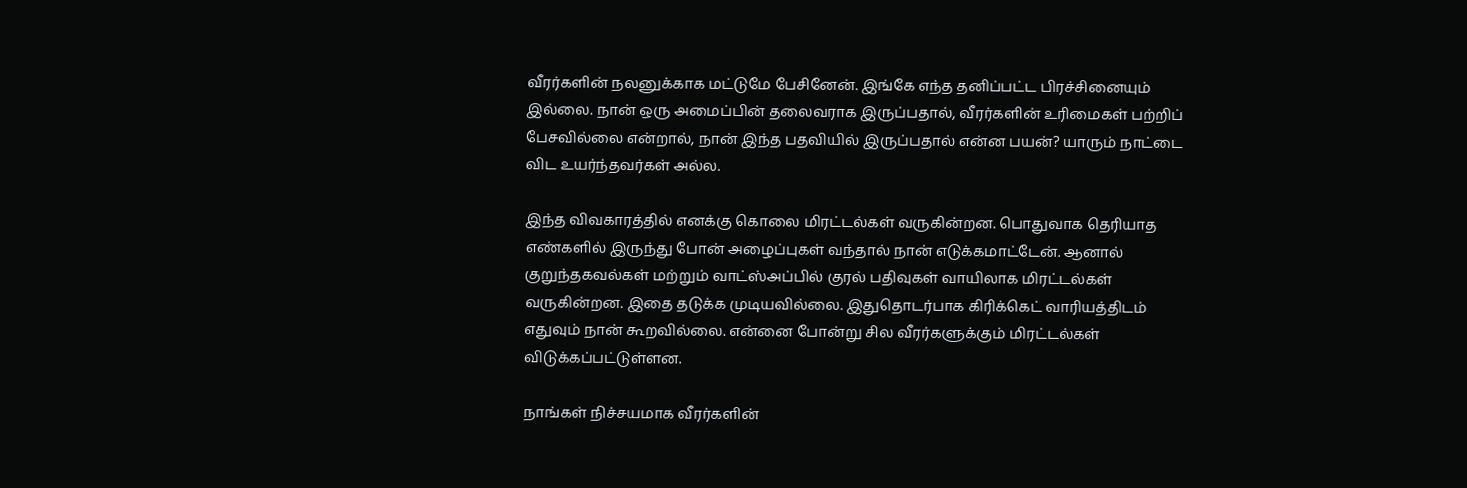வீரர்களின் நலனுக்காக மட்டுமே பேசினேன். இங்கே எந்த தனிப்பட்ட பிரச்சினையும் இல்லை. நான் ஒரு அமைப்பின் தலைவராக இருப்பதால், வீரர்களின் உரிமைகள் பற்றிப் பேசவில்லை என்றால், நான் இந்த பதவியில் இருப்பதால் என்ன பயன்? யாரும் நாட்டை விட உயர்ந்தவர்கள் அல்ல.

இந்த விவகாரத்தில் எனக்கு கொலை மிரட்டல்கள் வருகின்றன. பொதுவாக தெரியாத எண்களில் இருந்து போன் அழைப்புகள் வந்தால் நான் எடுக்கமாட்டேன். ஆனால் குறுந்தகவல்கள் மற்றும் வாட்ஸ்அப்பில் குரல் பதிவுகள் வாயிலாக மிரட்டல்கள் வருகின்றன. இதை தடுக்க முடியவில்லை. இதுதொடர்பாக கிரிக்கெட் வாரியத்திடம் எதுவும் நான் கூறவில்லை. என்னை போன்று சில வீரர்களுக்கும் மிரட்டல்கள் விடுக்கப்பட்டுள்ளன.

நாங்கள் நிச்சயமாக வீரர்களின்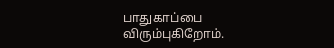பாதுகாப்பை விரும்புகிறோம்.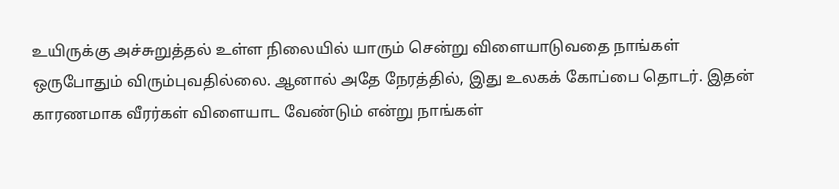உயிருக்கு அச்சுறுத்தல் உள்ள நிலையில் யாரும் சென்று விளையாடுவதை நாங்கள் ஒருபோதும் விரும்புவதில்லை. ஆனால் அதே நேரத்தில், இது உலகக் கோப்பை தொடர். இதன் காரணமாக வீரர்கள் விளையாட வேண்டும் என்று நாங்கள்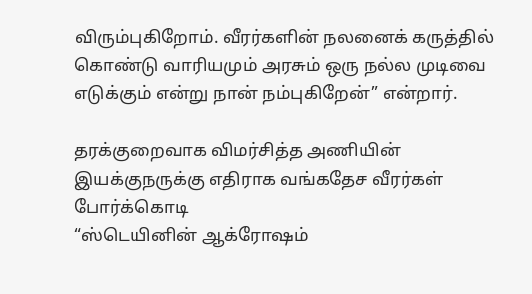விரும்புகிறோம். வீரர்களின் நலனைக் கருத்தில் கொண்டு வாரியமும் அரசும் ஒரு நல்ல முடிவை எடுக்கும் என்று நான் நம்புகிறேன்” என்றார்.

தரக்குறைவாக விமர்சித்த அணியின் இயக்குநருக்கு எதிராக வங்கதேச வீரர்கள் போர்க்கொடி
“ஸ்டெயினின் ஆக்ரோஷம்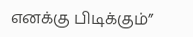எனக்கு பிடிக்கும்”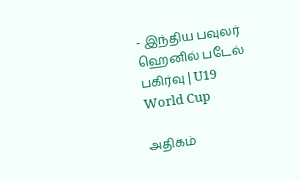- இந்திய பவுலர் ஹெனில் படேல் பகிர்வு | U19 World Cup

அதிகம்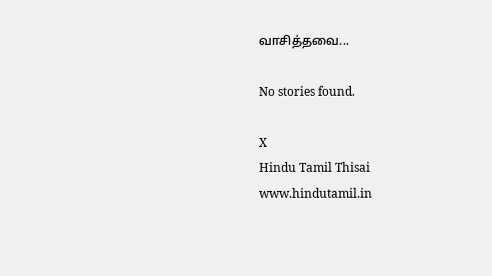வாசித்தவை...

No stories found.

X
Hindu Tamil Thisai
www.hindutamil.in